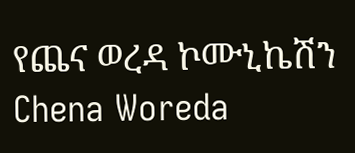የጨና ወረዳ ኮሙኒኬሽን Chena Woreda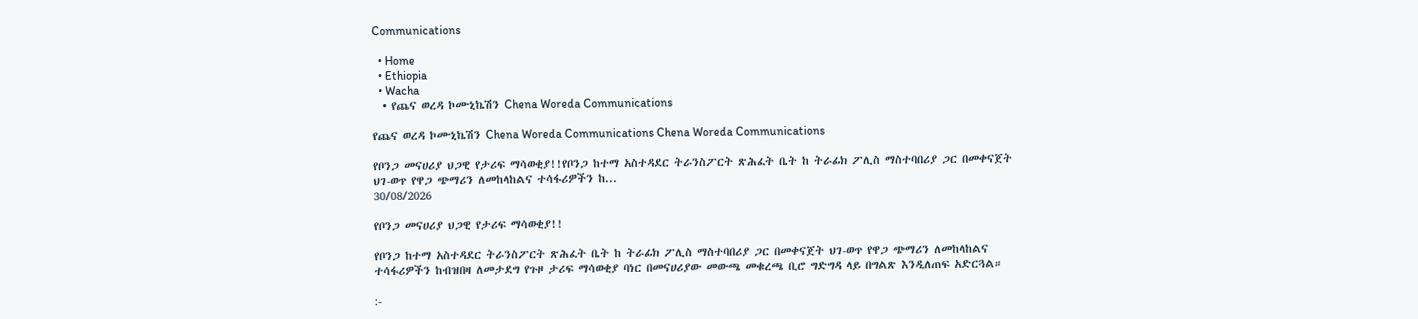Communications

  • Home
  • Ethiopia
  • Wacha
  • የጨና ወረዳ ኮሙኒኬሽን Chena Woreda Communications

የጨና ወረዳ ኮሙኒኬሽን Chena Woreda Communications Chena Woreda Communications

የቦንጋ መናሀሪያ ህጋዊ የታሪፍ ማሳወቂያ!!የቦንጋ ከተማ አስተዳደር ትራንስፖርት ጽሕፈት ቤት ከ ትራፊክ ፖሊስ ማስተባበሪያ ጋር በመቀናጀት ህገ-ወጥ የዋጋ ጭማሪን ለመከላከልና ተሳፋሪዎችን ከ...
30/08/2026

የቦንጋ መናሀሪያ ህጋዊ የታሪፍ ማሳወቂያ!!

የቦንጋ ከተማ አስተዳደር ትራንስፖርት ጽሕፈት ቤት ከ ትራፊክ ፖሊስ ማስተባበሪያ ጋር በመቀናጀት ህገ-ወጥ የዋጋ ጭማሪን ለመከላከልና ተሳፋሪዎችን ከብዝበዛ ለመታደግ የጉዞ ታሪፍ ማሳወቂያ ባነር በመናሀሪያው መውጫ መቁረጫ ቢሮ ግድግዳ ላይ በግልጽ እንዲለጠፍ አድርጓል።

:-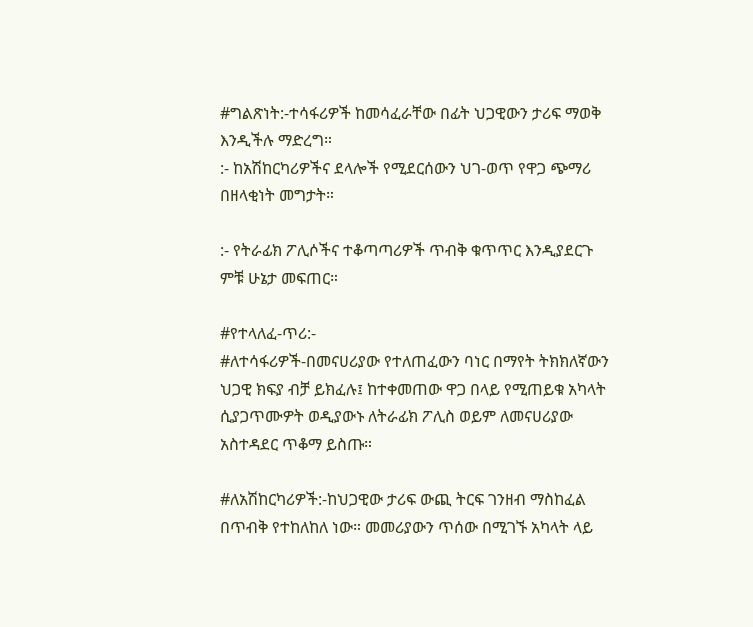#ግልጽነት:-ተሳፋሪዎች ከመሳፈራቸው በፊት ህጋዊውን ታሪፍ ማወቅ እንዲችሉ ማድረግ።
:- ከአሽከርካሪዎችና ደላሎች የሚደርሰውን ህገ-ወጥ የዋጋ ጭማሪ በዘላቂነት መግታት።

:- የትራፊክ ፖሊሶችና ተቆጣጣሪዎች ጥብቅ ቁጥጥር እንዲያደርጉ ምቹ ሁኔታ መፍጠር።

#የተላለፈ-ጥሪ:-
#ለተሳፋሪዎች-በመናሀሪያው የተለጠፈውን ባነር በማየት ትክክለኛውን ህጋዊ ክፍያ ብቻ ይክፈሉ፤ ከተቀመጠው ዋጋ በላይ የሚጠይቁ አካላት ሲያጋጥሙዎት ወዲያውኑ ለትራፊክ ፖሊስ ወይም ለመናሀሪያው አስተዳደር ጥቆማ ይስጡ።

#ለአሽከርካሪዎች:-ከህጋዊው ታሪፍ ውጪ ትርፍ ገንዘብ ማስከፈል በጥብቅ የተከለከለ ነው። መመሪያውን ጥሰው በሚገኙ አካላት ላይ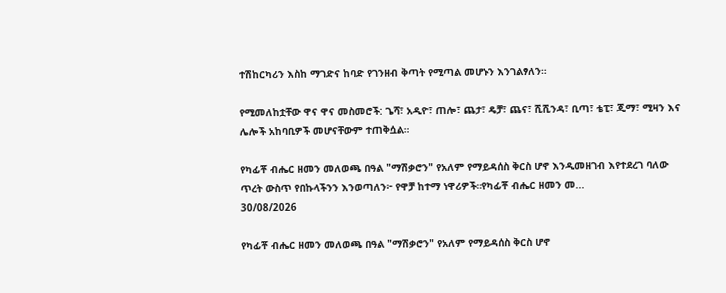ተሽከርካሪን እስከ ማገድና ከባድ የገንዘብ ቅጣት የሚጣል መሆኑን እንገልፃለን።

የሚመለከቷቸው ዋና ዋና መስመሮች: ጌሻ፣ አዲዮ፣ ጠሎ፣ ጨታ፣ ዴቻ፣ ጨና፣ ሺሺንዳ፣ ቢጣ፣ ቴፒ፣ ጂማ፣ ሚዛን እና ሌሎች አከባቢዎች መሆናቸውም ተጠቅሷል።

የካፊቾ ብሔር ዘመን መለወጫ በዓል "ማሽቃሮን" የአለም የማይዳሰስ ቅርስ ሆኖ እንዲመዘገብ እየተደረገ ባለው ጥረት ውስጥ የበኩላችንን እንወጣለን፦ የዋቻ ከተማ ነዋሪዎች።የካፊቾ ብሔር ዘመን መ...
30/08/2026

የካፊቾ ብሔር ዘመን መለወጫ በዓል "ማሽቃሮን" የአለም የማይዳሰስ ቅርስ ሆኖ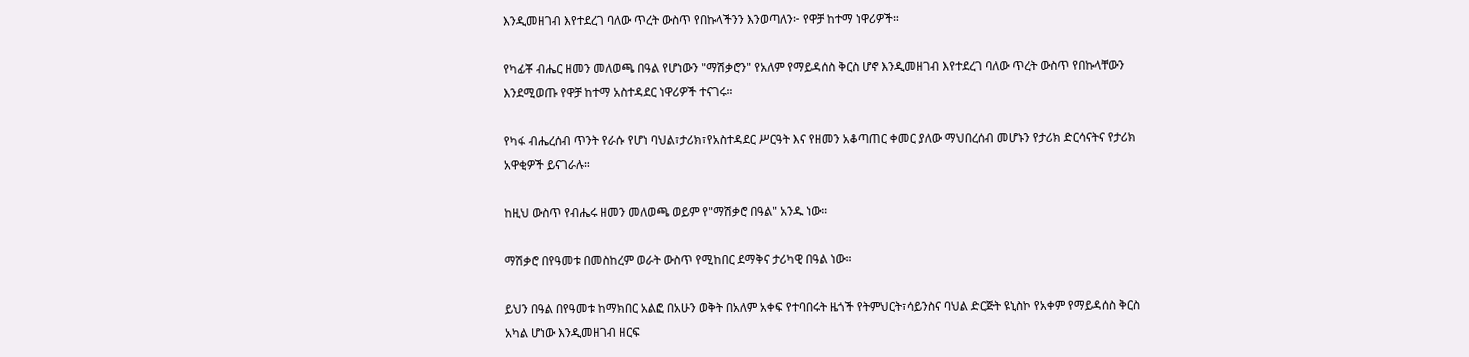እንዲመዘገብ እየተደረገ ባለው ጥረት ውስጥ የበኩላችንን እንወጣለን፦ የዋቻ ከተማ ነዋሪዎች።

የካፊቾ ብሔር ዘመን መለወጫ በዓል የሆነውን "ማሽቃሮን" የአለም የማይዳሰስ ቅርስ ሆኖ እንዲመዘገብ እየተደረገ ባለው ጥረት ውስጥ የበኩላቸውን እንደሚወጡ የዋቻ ከተማ አስተዳደር ነዋሪዎች ተናገሩ።

የካፋ ብሔረሰብ ጥንት የራሱ የሆነ ባህል፣ታሪክ፣የአስተዳደር ሥርዓት እና የዘመን አቆጣጠር ቀመር ያለው ማህበረሰብ መሆኑን የታሪክ ድርሳናትና የታሪክ አዋቂዎች ይናገራሉ።

ከዚህ ውስጥ የብሔሩ ዘመን መለወጫ ወይም የ"ማሽቃሮ በዓል" አንዱ ነው።

ማሽቃሮ በየዓመቱ በመስከረም ወራት ውስጥ የሚከበር ደማቅና ታሪካዊ በዓል ነው።

ይህን በዓል በየዓመቱ ከማክበር አልፎ በአሁን ወቅት በአለም አቀፍ የተባበሩት ዜጎች የትምህርት፣ሳይንስና ባህል ድርጅት ዩኒስኮ የአቀም የማይዳሰስ ቅርስ አካል ሆነው እንዲመዘገብ ዘርፍ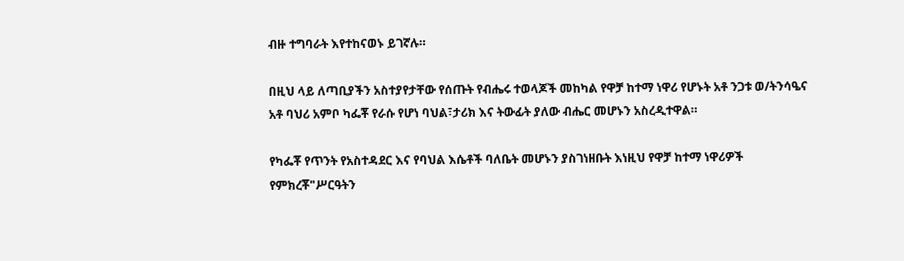ብዙ ተግባራት እየተከናወኑ ይገኛሉ።

በዚህ ላይ ለጣቢያችን አስተያየታቸው የሰጡት የብሔሩ ተወላጆች መከካል የዋቻ ከተማ ነዋሪ የሆኑት አቶ ንጋቱ ወ/ትንሳዔና አቶ ባህሪ አምቦ ካፌቾ የራሱ የሆነ ባህል፣ታሪክ እና ትውፊት ያለው ብሔር መሆኑን አስረዲተዋል።

የካፌቾ የጥንት የአስተዳደር እና የባህል እሴቶች ባለቤት መሆኑን ያስገነዘቡት እነዚህ የዋቻ ከተማ ነዋሪዎች የምክረቾ"ሥርዓትን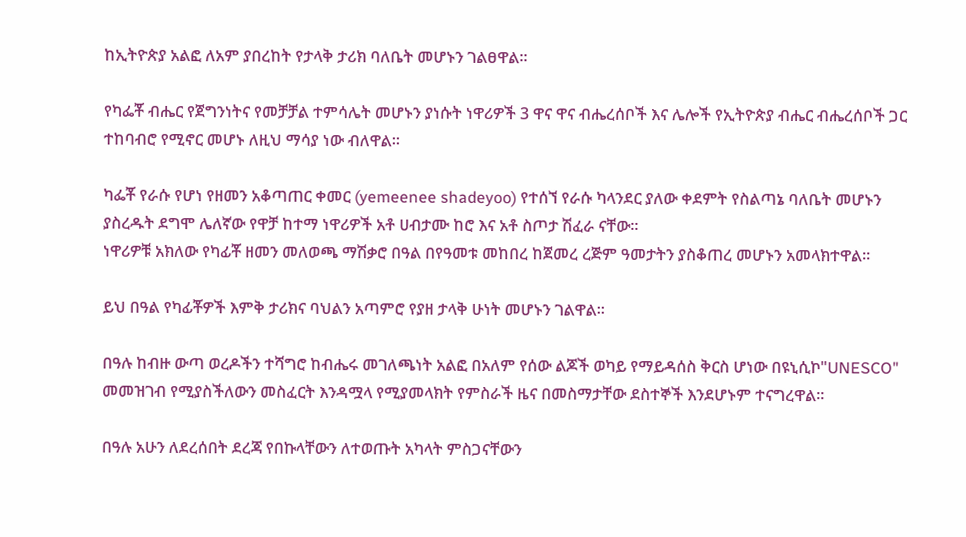ከኢትዮጵያ አልፎ ለአም ያበረከት የታላቅ ታሪክ ባለቤት መሆኑን ገልፀዋል።

የካፌቾ ብሔር የጀግንነትና የመቻቻል ተምሳሌት መሆኑን ያነሱት ነዋሪዎች 3 ዋና ዋና ብሔረሰቦች እና ሌሎች የኢትዮጵያ ብሔር ብሔረሰቦች ጋር ተከባብሮ የሚኖር መሆኑ ለዚህ ማሳያ ነው ብለዋል።

ካፌቾ የራሱ የሆነ የዘመን አቆጣጠር ቀመር (yemeenee shadeyoo) የተሰኘ የራሱ ካላንደር ያለው ቀደምት የስልጣኔ ባለቤት መሆኑን ያስረዱት ደግሞ ሌለኛው የዋቻ ከተማ ነዋሪዎች አቶ ሀብታሙ ከሮ እና አቶ ስጦታ ሽፈራ ናቸው።
ነዋሪዎቹ አክለው የካፊቾ ዘመን መለወጫ ማሽቃሮ በዓል በየዓመቱ መከበረ ከጀመረ ረጅም ዓመታትን ያስቆጠረ መሆኑን አመላክተዋል።

ይህ በዓል የካፊቾዎች እምቅ ታሪክና ባህልን አጣምሮ የያዘ ታላቅ ሁነት መሆኑን ገልዋል።

በዓሉ ከብዙ ውጣ ወረዶችን ተሻግሮ ከብሔሩ መገለጫነት አልፎ በአለም የሰው ልጆች ወካይ የማይዳሰስ ቅርስ ሆነው በዩኒሲኮ"UNESCO" መመዝገብ የሚያስችለውን መስፈርት እንዳሟላ የሚያመላክት የምስራች ዜና በመስማታቸው ደስተኞች እንደሆኑም ተናግረዋል።

በዓሉ አሁን ለደረሰበት ደረጃ የበኩላቸውን ለተወጡት አካላት ምስጋናቸውን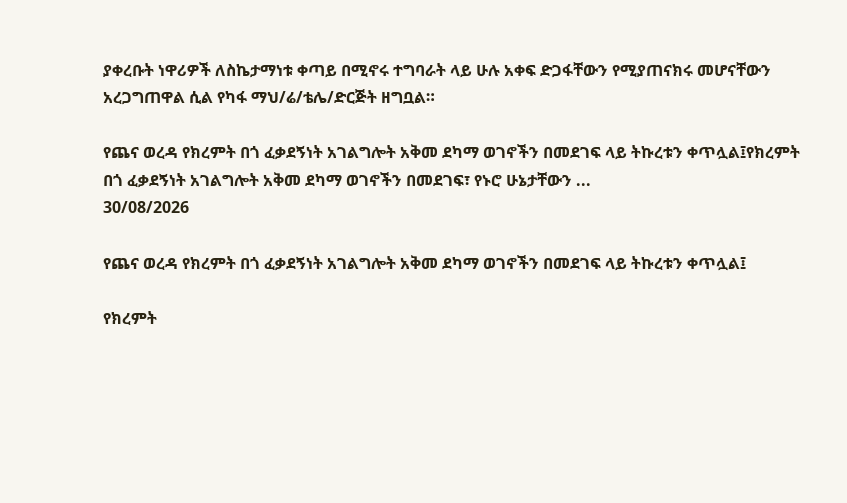ያቀረቡት ነዋሪዎች ለስኬታማነቱ ቀጣይ በሚኖሩ ተግባራት ላይ ሁሉ አቀፍ ድጋፋቸውን የሚያጠናክሩ መሆናቸውን አረጋግጠዋል ሲል የካፋ ማህ/ሬ/ቴሌ/ድርጅት ዘግቧል።

የጨና ወረዳ የክረምት በጎ ፈቃደኝነት አገልግሎት አቅመ ደካማ ወገኖችን በመደገፍ ላይ ትኩረቱን ቀጥሏል፤የክረምት በጎ ፈቃደኝነት አገልግሎት አቅመ ደካማ ወገኖችን በመደገፍ፣ የኑሮ ሁኔታቸውን ...
30/08/2026

የጨና ወረዳ የክረምት በጎ ፈቃደኝነት አገልግሎት አቅመ ደካማ ወገኖችን በመደገፍ ላይ ትኩረቱን ቀጥሏል፤

የክረምት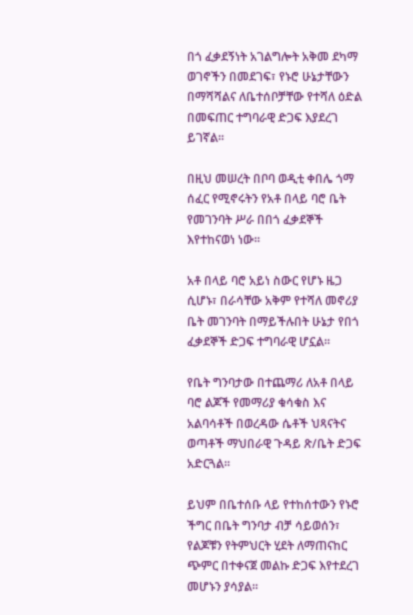በጎ ፈቃደኝነት አገልግሎት አቅመ ደካማ ወገኖችን በመደገፍ፣ የኑሮ ሁኔታቸውን በማሻሻልና ለቤተሰቦቻቸው የተሻለ ዕድል በመፍጠር ተግባራዊ ድጋፍ እያደረገ ይገኛል።

በዚህ መሠረት በቦባ ወዲቲ ቀበሌ ጎማ ሰፈር የሚኖሩትን የአቶ በላይ ባሮ ቤት የመገንባት ሥራ በበጎ ፈቃደኞች እየተከናወነ ነው።

አቶ በላይ ባሮ አይነ ስውር የሆኑ ዜጋ ሲሆኑ፣ በራሳቸው አቅም የተሻለ መኖሪያ ቤት መገንባት በማይችሉበት ሁኔታ የበጎ ፈቃደኞች ድጋፍ ተግባራዊ ሆኗል።

የቤት ግንባታው በተጨማሪ ለአቶ በላይ ባሮ ልጆች የመማሪያ ቁሳቁስ እና አልባሳቶች በወረዳው ሴቶች ህጻናትና ወጣቶች ማህበራዊ ጉዳይ ጽ/ቤት ድጋፍ አድርጓል።

ይህም በቤተሰቡ ላይ የተከሰተውን የኑሮ ችግር በቤት ግንባታ ብቻ ሳይወሰን፣ የልጆቹን የትምህርት ሂደት ለማጠናከር ጭምር በተቀናጀ መልኩ ድጋፍ እየተደረገ መሆኑን ያሳያል።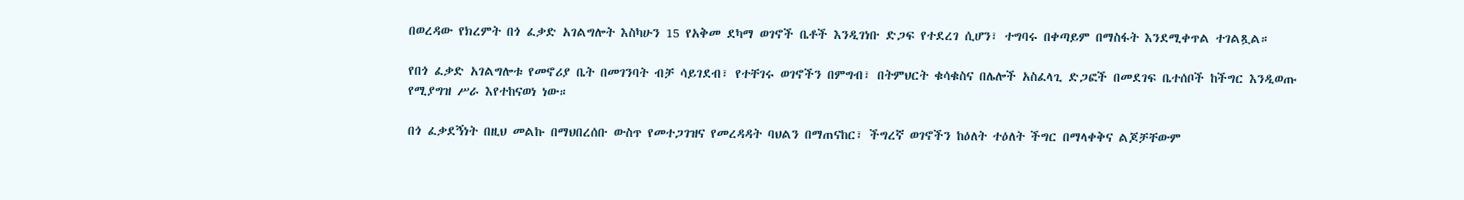በወረዳው የክረምት በጎ ፈቃድ አገልግሎት እስካሁን 15 የአቅመ ደካማ ወገኖች ቤቶች እንዲገነቡ ድጋፍ የተደረገ ሲሆን፣ ተግባሩ በቀጣይም በማስፋት እንደሚቀጥል ተገልጿል።

የበጎ ፈቃድ አገልግሎቱ የመኖሪያ ቤት በመገንባት ብቻ ሳይገደብ፣ የተቸገሩ ወገኖችን በምግብ፣ በትምህርት ቁሳቁስና በሌሎች አስፈላጊ ድጋፎች በመደገፍ ቤተሰቦች ከችግር እንዲወጡ የሚያግዝ ሥራ እየተከናወነ ነው።

በጎ ፈቃደኝነት በዚህ መልኩ በማህበረሰቡ ውስጥ የመተጋገዝና የመረዳዳት ባህልን በማጠናከር፣ ችግረኛ ወገኖችን ከዕለት ተዕለት ችግር በማላቀቅና ልጆቻቸውም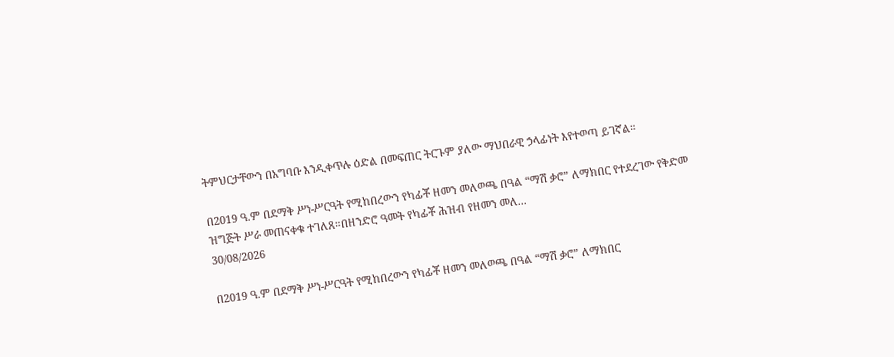ትምህርታቸውን በአግባቡ እንዲቀጥሉ ዕድል በመፍጠር ትርጉም ያለው ማህበራዊ ኃላፊነት እየተወጣ ይገኛል።

በ2019 ዓ.ም በደማቅ ሥነ-ሥርዓት የሚከበረውን የካፊቾ ዘመን መለወጫ በዓል “ማሽ ቃሮ” ለማክበር የተደረገው የቅድመ ዝግጅት ሥራ መጠናቀቁ ተገለጸ።በዘንድሮ ዓመት የካፊቾ ሕዝብ የዘመን መለ...
30/08/2026

በ2019 ዓ.ም በደማቅ ሥነ-ሥርዓት የሚከበረውን የካፊቾ ዘመን መለወጫ በዓል “ማሽ ቃሮ” ለማክበር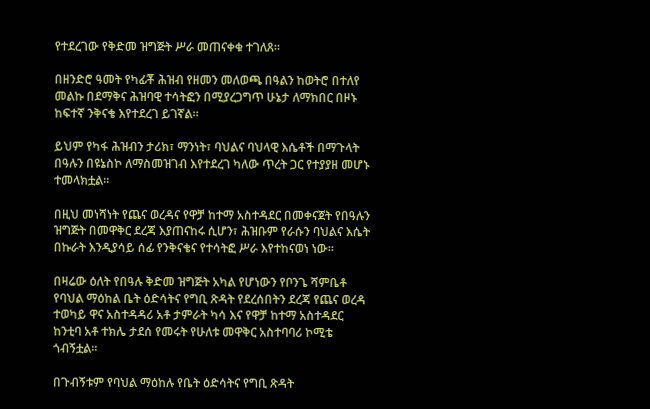የተደረገው የቅድመ ዝግጅት ሥራ መጠናቀቁ ተገለጸ።

በዘንድሮ ዓመት የካፊቾ ሕዝብ የዘመን መለወጫ በዓልን ከወትሮ በተለየ መልኩ በደማቅና ሕዝባዊ ተሳትፎን በሚያረጋግጥ ሁኔታ ለማክበር በዞኑ ከፍተኛ ንቅናቄ እየተደረገ ይገኛል።

ይህም የካፋ ሕዝብን ታሪክ፣ ማንነት፣ ባህልና ባህላዊ እሴቶች በማጉላት በዓሉን በዩኔስኮ ለማስመዝገብ እየተደረገ ካለው ጥረት ጋር የተያያዘ መሆኑ ተመላክቷል።

በዚህ መነሻነት የጨና ወረዳና የዋቻ ከተማ አስተዳደር በመቀናጀት የበዓሉን ዝግጅት በመዋቅር ደረጃ እያጠናከሩ ሲሆን፣ ሕዝቡም የራሱን ባህልና እሴት በኩራት እንዲያሳይ ሰፊ የንቅናቄና የተሳትፎ ሥራ እየተከናወነ ነው።

በዛሬው ዕለት የበዓሉ ቅድመ ዝግጅት አካል የሆነውን የቦንጌ ሻምቤቶ የባህል ማዕከል ቤት ዕድሳትና የግቢ ጽዳት የደረሰበትን ደረጃ የጨና ወረዳ ተወካይ ዋና አስተዳዳሪ አቶ ታምራት ካሳ እና የዋቻ ከተማ አስተዳደር ከንቲባ አቶ ተክሌ ታደሰ የመሩት የሁለቱ መዋቅር አስተባባሪ ኮሚቴ ጎብኝቷል።

በጉብኝቱም የባህል ማዕከሉ የቤት ዕድሳትና የግቢ ጽዳት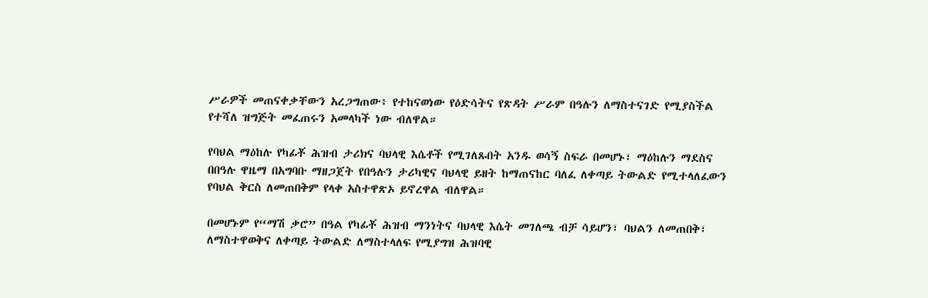ሥራዎች መጠናቀቃቸውን አረጋግጠው፥ የተከናወነው የዕድሳትና የጽዳት ሥራም በዓሉን ለማስተናገድ የሚያስችል የተሻለ ዝግጅት መፈጠሩን አመላካች ነው ብለዋል።

የባህል ማዕከሉ የካፊቾ ሕዝብ ታሪክና ባህላዊ እሴቶች የሚገለጹበት አንዱ ወሳኝ ስፍራ በመሆኑ፣ ማዕከሉን ማደስና በበዓሉ ዋዜማ በአግባቡ ማዘጋጀት የበዓሉን ታሪካዊና ባህላዊ ይዘት ከማጠናከር ባለፈ ለቀጣይ ትውልድ የሚተላለፈውን የባህል ቅርስ ለመጠበቅም የላቀ አስተዋጽኦ ይኖረዋል ብለዋል።

በመሆኑም የ“ማሽ ቃሮ” በዓል የካፊቾ ሕዝብ ማንነትና ባህላዊ እሴት መገለጫ ብቻ ሳይሆን፣ ባህልን ለመጠበቅ፣ ለማስተዋወቅና ለቀጣይ ትውልድ ለማስተላለፍ የሚያግዝ ሕዝባዊ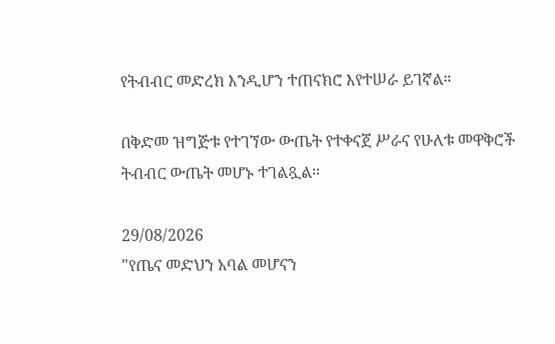የትብብር መድረክ እንዲሆን ተጠናክሮ እየተሠራ ይገኛል።

በቅድመ ዝግጅቱ የተገኘው ውጤት የተቀናጀ ሥራና የሁለቱ መዋቅሮች ትብብር ውጤት መሆኑ ተገልጿል።

29/08/2026
"የጤና መድህን አባል መሆናን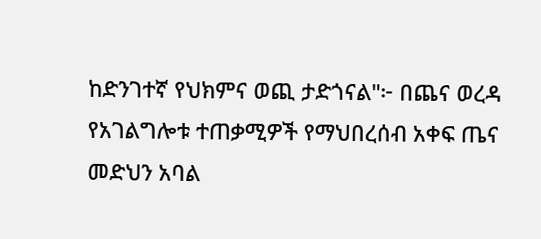ከድንገተኛ የህክምና ወጪ ታድጎናል"፦ በጨና ወረዳ የአገልግሎቱ ተጠቃሚዎች የማህበረሰብ አቀፍ ጤና መድህን አባል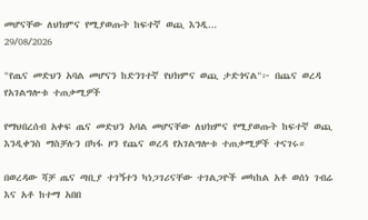መሆናቸው ለህክምና የሚያወጡት ከፍተኛ ወጪ እንዲ...
29/08/2026

"የጤና መድህን አባል መሆናን ከድንገተኛ የህክምና ወጪ ታድጎናል"፦ በጨና ወረዳ የአገልግሎቱ ተጠቃሚዎች

የማህበረሰብ አቀፍ ጤና መድህን አባል መሆናቸው ለህክምና የሚያወጡት ከፍተኛ ወጪ እንዲቀንስ ማስቻሉን በካፋ ዞን የጨና ወረዳ የአገልግሎቱ ተጠቃሚዎች ተናገሩ።

በወረዳው ሻቻ ጤና ጣቢያ ተገኝተን ካነጋገሪናቸው ተገልጋዮች መካከል አቶ ወሰነ ገብሬ እና አቶ ከተማ አበበ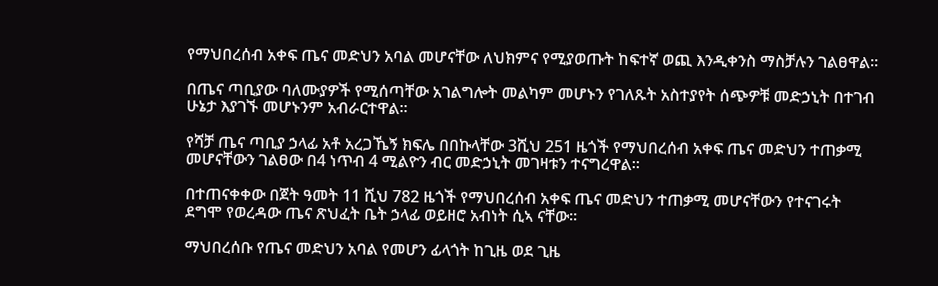የማህበረሰብ አቀፍ ጤና መድህን አባል መሆናቸው ለህክምና የሚያወጡት ከፍተኛ ወጪ እንዲቀንስ ማስቻሉን ገልፀዋል።

በጤና ጣቢያው ባለሙያዎች የሚሰጣቸው አገልግሎት መልካም መሆኑን የገለጹት አስተያየት ሰጭዎቹ መድኃኒት በተገብ ሁኔታ እያገኙ መሆኑንም አብራርተዋል።

የሻቻ ጤና ጣቢያ ኃላፊ አቶ አረጋኼኝ ክፍሌ በበኩላቸው 3ሺህ 251 ዜጎች የማህበረሰብ አቀፍ ጤና መድህን ተጠቃሚ መሆናቸውን ገልፀው በ4 ነጥብ 4 ሚልዮን ብር መድኃኒት መገዛቱን ተናግረዋል።

በተጠናቀቀው በጀት ዓመት 11 ሺህ 782 ዜጎች የማህበረሰብ አቀፍ ጤና መድህን ተጠቃሚ መሆናቸውን የተናገሩት ደግሞ የወረዳው ጤና ጽህፈት ቤት ኃላፊ ወይዘሮ አብነት ሲኣ ናቸው።

ማህበረሰቡ የጤና መድህን አባል የመሆን ፊላጎት ከጊዜ ወደ ጊዜ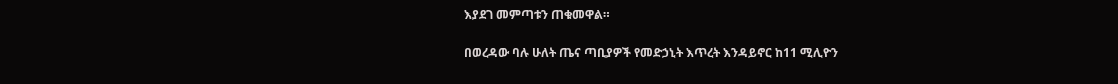እያደገ መምጣቱን ጠቁመዋል።

በወረዳው ባሉ ሁለት ጤና ጣቢያዎች የመድኃኒት እጥረት እንዳይኖር ከ11 ሚሊዮን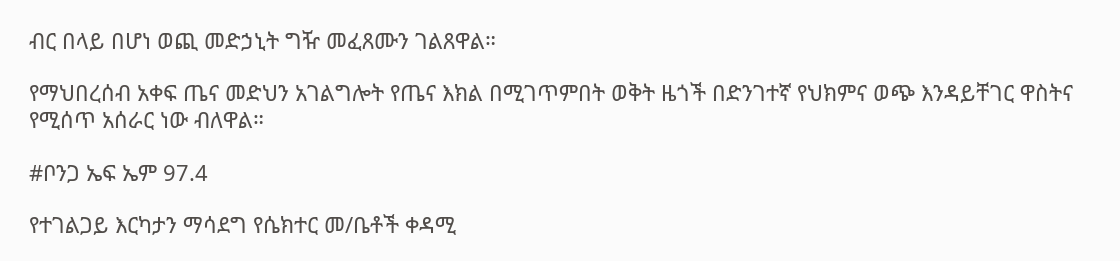ብር በላይ በሆነ ወጪ መድኃኒት ግዥ መፈጸሙን ገልጸዋል።

የማህበረሰብ አቀፍ ጤና መድህን አገልግሎት የጤና እክል በሚገጥምበት ወቅት ዜጎች በድንገተኛ የህክምና ወጭ እንዳይቸገር ዋስትና የሚሰጥ አሰራር ነው ብለዋል።

#ቦንጋ ኤፍ ኤም 97.4

የተገልጋይ እርካታን ማሳደግ የሴክተር መ/ቤቶች ቀዳሚ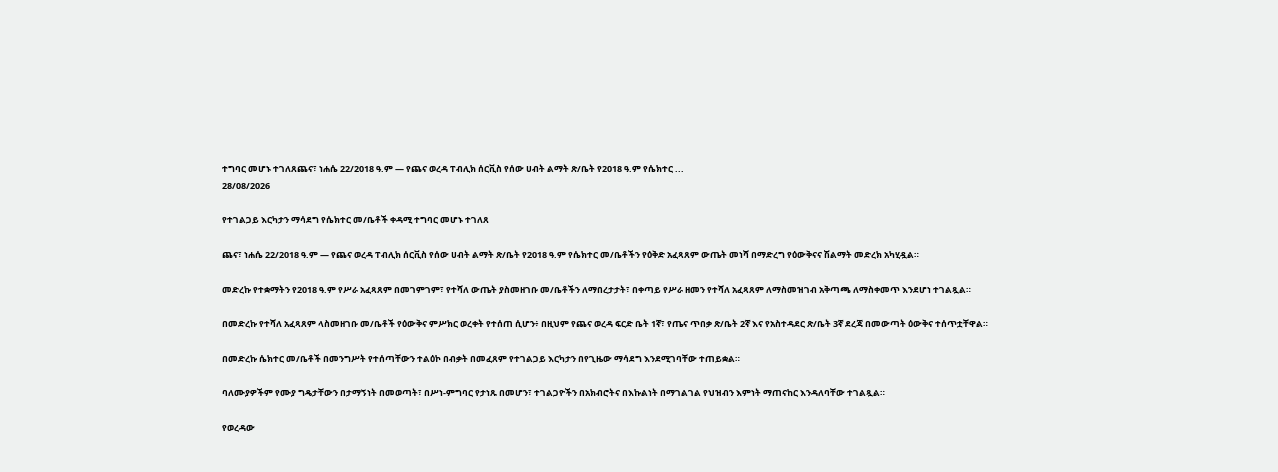ተግባር መሆኑ ተገለጸጨና፣ ነሐሴ 22/2018 ዓ.ም — የጨና ወረዳ ፐብሊክ ሰርቪስ የሰው ሀብት ልማት ጽ/ቤት የ2018 ዓ.ም የሴክተር ...
28/08/2026

የተገልጋይ እርካታን ማሳደግ የሴክተር መ/ቤቶች ቀዳሚ ተግባር መሆኑ ተገለጸ

ጨና፣ ነሐሴ 22/2018 ዓ.ም — የጨና ወረዳ ፐብሊክ ሰርቪስ የሰው ሀብት ልማት ጽ/ቤት የ2018 ዓ.ም የሴክተር መ/ቤቶችን የዕቅድ አፈጻጸም ውጤት መነሻ በማድረግ የዕውቅናና ሽልማት መድረክ አካሂዷል።

መድረኩ የተቋማትን የ2018 ዓ.ም የሥራ አፈጻጸም በመገምገም፣ የተሻለ ውጤት ያስመዘገቡ መ/ቤቶችን ለማበረታታት፣ በቀጣይ የሥራ ዘመን የተሻለ አፈጻጸም ለማስመዝገብ አቅጣጫ ለማስቀመጥ እንደሆነ ተገልጿል።

በመድረኩ የተሻለ አፈጻጸም ላስመዘገቡ መ/ቤቶች የዕውቅና ምሥክር ወረቀት የተሰጠ ሲሆን፥ በዚህም የጨና ወረዳ ፍርድ ቤት 1ኛ፣ የጤና ጥበቃ ጽ/ቤት 2ኛ እና የአስተዳደር ጽ/ቤት 3ኛ ደረጃ በመውጣት ዕውቅና ተሰጥቷቸዋል።

በመድረኩ ሴክተር መ/ቤቶች በመንግሥት የተሰጣቸውን ተልዕኮ በብቃት በመፈጸም የተገልጋይ እርካታን በየጊዜው ማሳደግ እንደሚገባቸው ተጠይቋል።

ባለሙያዎችም የሙያ ግዴታቸውን በታማኝነት በመወጣት፣ በሥነ-ምግባር የታነጹ በመሆን፣ ተገልጋዮችን በአክብሮትና በእኩልነት በማገልገል የህዝብን እምነት ማጠናከር እንዳለባቸው ተገልጿል።

የወረዳው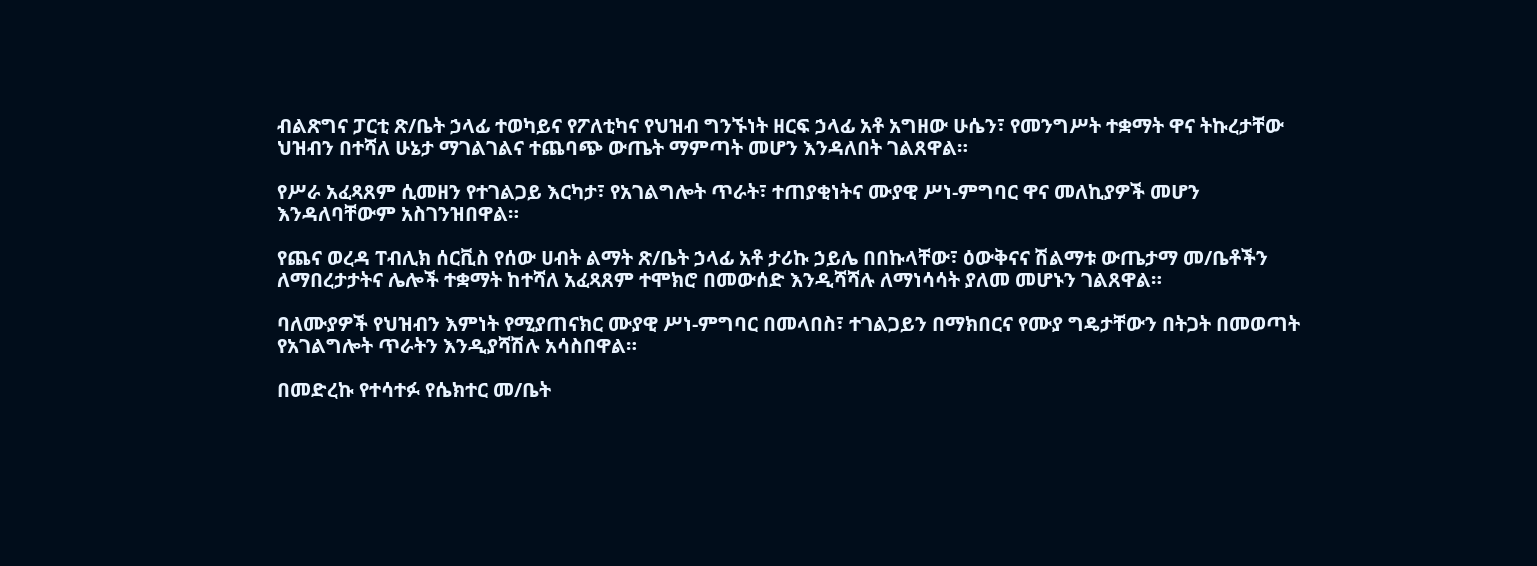ብልጽግና ፓርቲ ጽ/ቤት ኃላፊ ተወካይና የፖለቲካና የህዝብ ግንኙነት ዘርፍ ኃላፊ አቶ አግዘው ሁሴን፣ የመንግሥት ተቋማት ዋና ትኩረታቸው ህዝብን በተሻለ ሁኔታ ማገልገልና ተጨባጭ ውጤት ማምጣት መሆን እንዳለበት ገልጸዋል።

የሥራ አፈጻጸም ሲመዘን የተገልጋይ እርካታ፣ የአገልግሎት ጥራት፣ ተጠያቂነትና ሙያዊ ሥነ-ምግባር ዋና መለኪያዎች መሆን እንዳለባቸውም አስገንዝበዋል።

የጨና ወረዳ ፐብሊክ ሰርቪስ የሰው ሀብት ልማት ጽ/ቤት ኃላፊ አቶ ታሪኩ ኃይሌ በበኩላቸው፣ ዕውቅናና ሽልማቱ ውጤታማ መ/ቤቶችን ለማበረታታትና ሌሎች ተቋማት ከተሻለ አፈጻጸም ተሞክሮ በመውሰድ እንዲሻሻሉ ለማነሳሳት ያለመ መሆኑን ገልጸዋል።

ባለሙያዎች የህዝብን እምነት የሚያጠናክር ሙያዊ ሥነ-ምግባር በመላበስ፣ ተገልጋይን በማክበርና የሙያ ግዴታቸውን በትጋት በመወጣት የአገልግሎት ጥራትን እንዲያሻሽሉ አሳስበዋል።

በመድረኩ የተሳተፉ የሴክተር መ/ቤት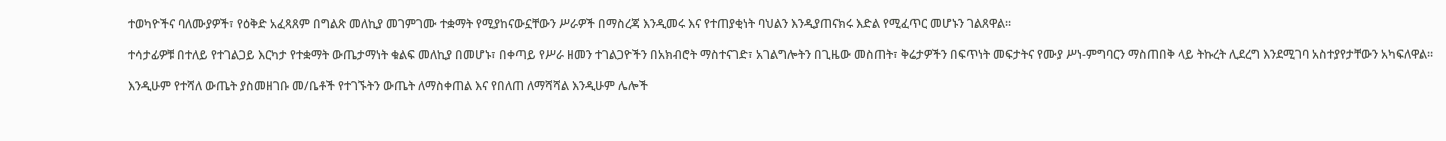ተወካዮችና ባለሙያዎች፣ የዕቅድ አፈጻጸም በግልጽ መለኪያ መገምገሙ ተቋማት የሚያከናውኗቸውን ሥራዎች በማስረጃ እንዲመሩ እና የተጠያቂነት ባህልን እንዲያጠናክሩ እድል የሚፈጥር መሆኑን ገልጸዋል።

ተሳታፊዎቹ በተለይ የተገልጋይ እርካታ የተቋማት ውጤታማነት ቁልፍ መለኪያ በመሆኑ፣ በቀጣይ የሥራ ዘመን ተገልጋዮችን በአክብሮት ማስተናገድ፣ አገልግሎትን በጊዜው መስጠት፣ ቅሬታዎችን በፍጥነት መፍታትና የሙያ ሥነ-ምግባርን ማስጠበቅ ላይ ትኩረት ሊደረግ እንደሚገባ አስተያየታቸውን አካፍለዋል።

እንዲሁም የተሻለ ውጤት ያስመዘገቡ መ/ቤቶች የተገኙትን ውጤት ለማስቀጠል እና የበለጠ ለማሻሻል እንዲሁም ሌሎች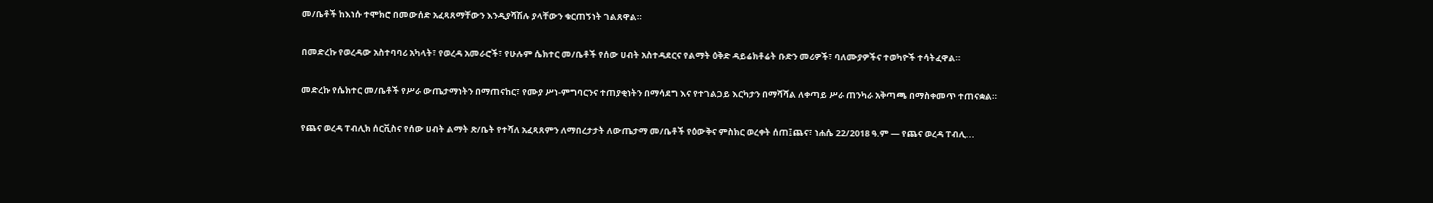መ/ቤቶች ከእነሱ ተሞክሮ በመውሰድ አፈጻጸማቸውን እንዲያሻሽሉ ያላቸውን ቁርጠኝነት ገልጸዋል።

በመድረኩ የወረዳው አስተባባሪ አካላት፣ የወረዳ አመራሮች፣ የሁሉም ሴክተር መ/ቤቶች የሰው ሀብት አስተዳደርና የልማት ዕቅድ ዳይሬክቶሬት ቡድን መሪዎች፣ ባለሙያዎችና ተወካዮች ተሳትፈዋል።

መድረኩ የሴክተር መ/ቤቶች የሥራ ውጤታማነትን በማጠናከር፣ የሙያ ሥነ-ምግባርንና ተጠያቂነትን በማሳደግ እና የተገልጋይ እርካታን በማሻሻል ለቀጣይ ሥራ ጠንካራ አቅጣጫ በማስቀመጥ ተጠናቋል።

የጨና ወረዳ ፐብሊክ ሰርቪስና የሰው ሀብት ልማት ጽ/ቤት የተሻለ አፈጻጸምን ለማበረታታት ለውጤታማ መ/ቤቶች የዕውቅና ምስክር ወረቀት ሰጠ፤ጨና፣ ነሐሴ 22/2018 ዓ.ም — የጨና ወረዳ ፐብሊ...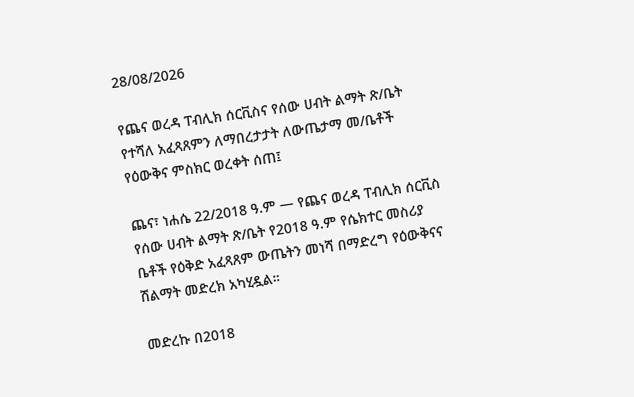28/08/2026

የጨና ወረዳ ፐብሊክ ሰርቪስና የሰው ሀብት ልማት ጽ/ቤት የተሻለ አፈጻጸምን ለማበረታታት ለውጤታማ መ/ቤቶች የዕውቅና ምስክር ወረቀት ሰጠ፤

ጨና፣ ነሐሴ 22/2018 ዓ.ም — የጨና ወረዳ ፐብሊክ ሰርቪስ የሰው ሀብት ልማት ጽ/ቤት የ2018 ዓ.ም የሴክተር መስሪያ ቤቶች የዕቅድ አፈጻጸም ውጤትን መነሻ በማድረግ የዕውቅናና ሽልማት መድረክ አካሂዷል።

መድረኩ በ2018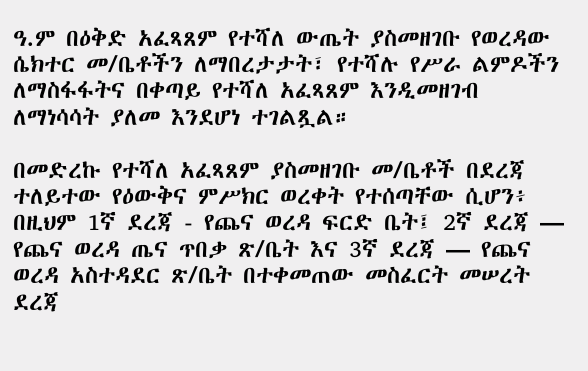ዓ.ም በዕቅድ አፈጻጸም የተሻለ ውጤት ያስመዘገቡ የወረዳው ሴክተር መ/ቤቶችን ለማበረታታት፣ የተሻሉ የሥራ ልምዶችን ለማስፋፋትና በቀጣይ የተሻለ አፈጻጸም እንዲመዘገብ ለማነሳሳት ያለመ እንደሆነ ተገልጿል።

በመድረኩ የተሻለ አፈጻጸም ያስመዘገቡ መ/ቤቶች በደረጃ ተለይተው የዕውቅና ምሥክር ወረቀት የተሰጣቸው ሲሆን፥ በዚህም 1ኛ ደረጃ - የጨና ወረዳ ፍርድ ቤት፤ 2ኛ ደረጃ — የጨና ወረዳ ጤና ጥበቃ ጽ/ቤት እና 3ኛ ደረጃ — የጨና ወረዳ አስተዳደር ጽ/ቤት በተቀመጠው መስፈርት መሠረት ደረጃ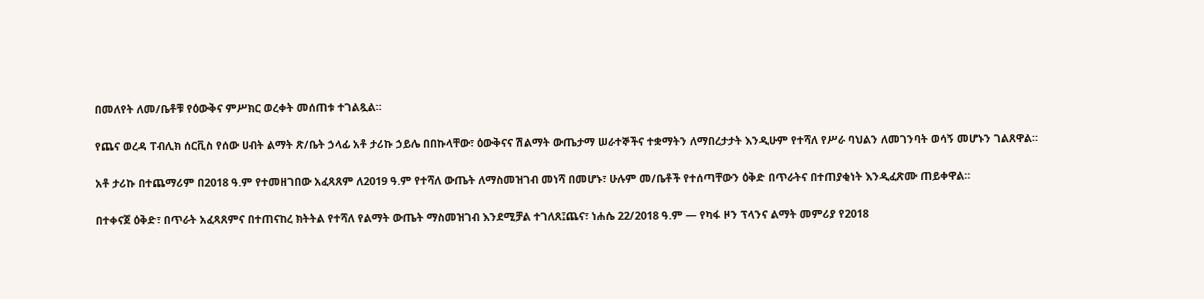በመለየት ለመ/ቤቶቹ የዕውቅና ምሥክር ወረቀት መሰጠቱ ተገልጿል።

የጨና ወረዳ ፐብሊክ ሰርቪስ የሰው ሀብት ልማት ጽ/ቤት ኃላፊ አቶ ታሪኩ ኃይሌ በበኩላቸው፣ ዕውቅናና ሽልማት ውጤታማ ሠራተኞችና ተቋማትን ለማበረታታት እንዲሁም የተሻለ የሥራ ባህልን ለመገንባት ወሳኝ መሆኑን ገልጸዋል።

አቶ ታሪኩ በተጨማሪም በ2018 ዓ.ም የተመዘገበው አፈጻጸም ለ2019 ዓ.ም የተሻለ ውጤት ለማስመዝገብ መነሻ በመሆኑ፣ ሁሉም መ/ቤቶች የተሰጣቸውን ዕቅድ በጥራትና በተጠያቂነት እንዲፈጽሙ ጠይቀዋል።

በተቀናጀ ዕቅድ፣ በጥራት አፈጻጸምና በተጠናከረ ክትትል የተሻለ የልማት ውጤት ማስመዝገብ እንደሚቻል ተገለጸ፤ጨና፣ ነሐሴ 22/2018 ዓ.ም — የካፋ ዞን ፕላንና ልማት መምሪያ የ2018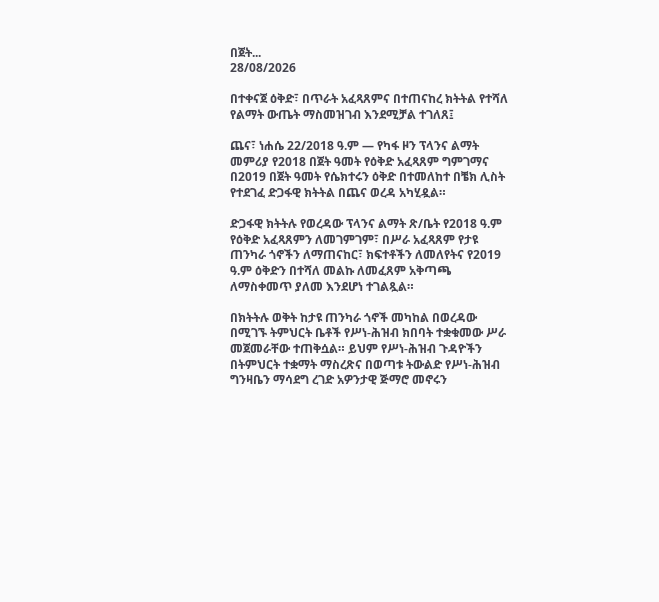በጀት...
28/08/2026

በተቀናጀ ዕቅድ፣ በጥራት አፈጻጸምና በተጠናከረ ክትትል የተሻለ የልማት ውጤት ማስመዝገብ እንደሚቻል ተገለጸ፤

ጨና፣ ነሐሴ 22/2018 ዓ.ም — የካፋ ዞን ፕላንና ልማት መምሪያ የ2018 በጀት ዓመት የዕቅድ አፈጻጸም ግምገማና በ2019 በጀት ዓመት የሴክተሩን ዕቅድ በተመለከተ በቼክ ሊስት የተደገፈ ድጋፋዊ ክትትል በጨና ወረዳ አካሂዷል።

ድጋፋዊ ክትትሉ የወረዳው ፕላንና ልማት ጽ/ቤት የ2018 ዓ.ም የዕቅድ አፈጻጸምን ለመገምገም፣ በሥራ አፈጻጸም የታዩ ጠንካራ ጎኖችን ለማጠናከር፣ ክፍተቶችን ለመለየትና የ2019 ዓ.ም ዕቅድን በተሻለ መልኩ ለመፈጸም አቅጣጫ ለማስቀመጥ ያለመ እንደሆነ ተገልጿል።

በክትትሉ ወቅት ከታዩ ጠንካራ ጎኖች መካከል በወረዳው በሚገኙ ትምህርት ቤቶች የሥነ-ሕዝብ ክበባት ተቋቁመው ሥራ መጀመራቸው ተጠቅሷል። ይህም የሥነ-ሕዝብ ጉዳዮችን በትምህርት ተቋማት ማስረጽና በወጣቱ ትውልድ የሥነ-ሕዝብ ግንዛቤን ማሳደግ ረገድ አዎንታዊ ጅማሮ መኖሩን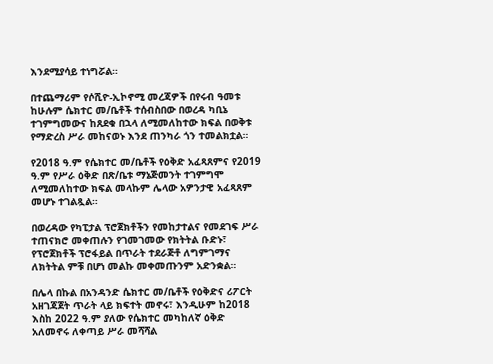እንደሚያሳይ ተነግሯል።

በተጨማሪም የሶሺዮ-ኢኮኖሚ መረጃዎች በየሩብ ዓመቱ ከሁሉም ሴክተር መ/ቤቶች ተሰብስበው በወረዳ ካቢኔ ተገምግመውና ከጸደቁ በኋላ ለሚመለከተው ክፍል በወቅቱ የማድረስ ሥራ መከናወኑ እንደ ጠንካራ ጎን ተመልክቷል።

የ2018 ዓ.ም የሴክተር መ/ቤቶች የዕቅድ አፈጻጸምና የ2019 ዓ.ም የሥራ ዕቅድ በጽ/ቤቱ ማኔጅመንት ተገምግሞ ለሚመለከተው ክፍል መላኩም ሌላው አዎንታዊ አፈጻጸም መሆኑ ተገልጿል።

በወረዳው የካፒታል ፕሮጀክቶችን የመከታተልና የመደገፍ ሥራ ተጠናክሮ መቀጠሉን የገመገመው የክትትል ቡድኑ፣ የፕሮጀክቶች ፕሮፋይል በጥራት ተደራጅቶ ለግምገማና ለክትትል ምቹ በሆነ መልኩ መቀመጡንም አድንቋል።

በሌላ በኩል በአንዳንድ ሴክተር መ/ቤቶች የዕቅድና ሪፖርት አዘገጃጀት ጥራት ላይ ክፍተት መኖሩ፣ እንዲሁም ከ2018 እስከ 2022 ዓ.ም ያለው የሴክተር መካከለኛ ዕቅድ አለመኖሩ ለቀጣይ ሥራ መሻሻል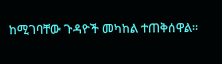ከሚገባቸው ጉዳዮች መካከል ተጠቅሰዋል።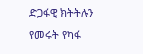ድጋፋዊ ክትትሉን የመሩት የካፋ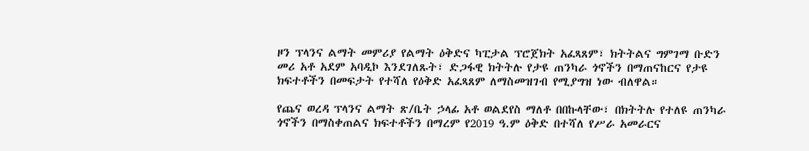ዞን ፕላንና ልማት መምሪያ የልማት ዕቅድና ካፒታል ፕሮጀክት አፈጻጸም፣ ክትትልና ግምገማ ቡድን መሪ አቶ አደም አባዲኮ እንደገለጹት፣ ድጋፋዊ ክትትሉ የታዩ ጠንካራ ጎኖችን በማጠናከርና የታዩ ክፍተቶችን በመፍታት የተሻለ የዕቅድ አፈጻጸም ለማስመዝገብ የሚያግዝ ነው ብለዋል።

የጨና ወረዳ ፕላንና ልማት ጽ/ቤት ኃላፊ አቶ ወልደየስ ማለቶ በበኩላቸው፣ በክትትሉ የተለዩ ጠንካራ ጎኖችን በማስቀጠልና ክፍተቶችን በማረም የ2019 ዓ.ም ዕቅድ በተሻለ የሥራ አመራርና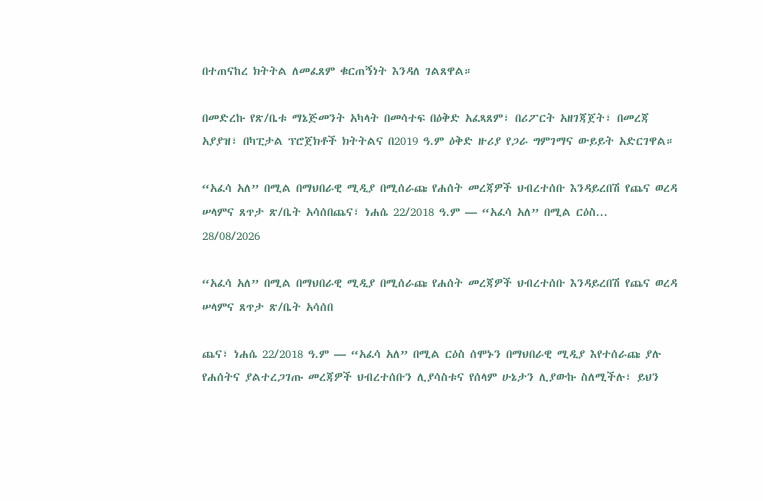በተጠናከረ ክትትል ለመፈጸም ቁርጠኝነት እንዳለ ገልጸዋል።

በመድረኩ የጽ/ቤቱ ማኔጅመንት አካላት በመሳተፍ በዕቅድ አፈጻጸም፣ በሪፖርት አዘገጃጀት፣ በመረጃ አያያዝ፣ በካፒታል ፕሮጀክቶች ክትትልና በ2019 ዓ.ም ዕቅድ ዙሪያ የጋራ ግምገማና ውይይት አድርገዋል።

“አፈሳ አለ” በሚል በማህበራዊ ሚዲያ በሚሰራጩ የሐሰት መረጃዎች ህብረተሰቡ እንዳይረበሽ የጨና ወረዳ ሠላምና ጸጥታ ጽ/ቤት አሳሰበጨና፣ ነሐሴ 22/2018 ዓ.ም — “አፈሳ አለ” በሚል ርዕስ...
28/08/2026

“አፈሳ አለ” በሚል በማህበራዊ ሚዲያ በሚሰራጩ የሐሰት መረጃዎች ህብረተሰቡ እንዳይረበሽ የጨና ወረዳ ሠላምና ጸጥታ ጽ/ቤት አሳሰበ

ጨና፣ ነሐሴ 22/2018 ዓ.ም — “አፈሳ አለ” በሚል ርዕስ ሰሞኑን በማህበራዊ ሚዲያ እየተሰራጩ ያሉ የሐሰትና ያልተረጋገጡ መረጃዎች ህብረተሰቡን ሊያሳስቱና የሰላም ሁኔታን ሊያውኩ ስለሚችሉ፣ ይህን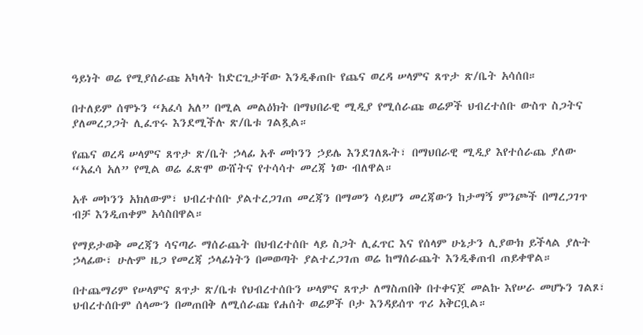ዓይነት ወሬ የሚያሰራጩ አካላት ከድርጊታቸው እንዲቆጠቡ የጨና ወረዳ ሠላምና ጸጥታ ጽ/ቤት አሳሰበ።

በተለይም ሰሞኑን “አፈሳ አለ” በሚል መልዕክት በማህበራዊ ሚዲያ የሚሰራጩ ወሬዎች ህብረተሰቡ ውስጥ ስጋትና ያለመረጋጋት ሊፈጥሩ እንደሚችሉ ጽ/ቤቱ ገልጿል።

የጨና ወረዳ ሠላምና ጸጥታ ጽ/ቤት ኃላፊ አቶ መኮንን ኃይሌ እንደገለጹት፣ በማህበራዊ ሚዲያ እየተሰራጨ ያለው “አፈሳ አለ” የሚል ወሬ ፈጽሞ ውሸትና የተሳሳተ መረጃ ነው ብለዋል።

አቶ መኮንን አክለውም፣ ህብረተሰቡ ያልተረጋገጠ መረጃን በማመን ሳይሆን መረጃውን ከታማኝ ምንጮች በማረጋገጥ ብቻ እንዲጠቀም አሳስበዋል።

የማይታወቅ መረጃን ሳናጣራ ማሰራጨት በህብረተሰቡ ላይ ስጋት ሊፈጥር እና የሰላም ሁኔታን ሊያውክ ይችላል ያሉት ኃላፊው፣ ሁሉም ዜጋ የመረጃ ኃላፊነትን በመወጣት ያልተረጋገጠ ወሬ ከማሰራጨት እንዲቆጠብ ጠይቀዋል።

በተጨማሪም የሠላምና ጸጥታ ጽ/ቤቱ የህብረተሰቡን ሠላምና ጸጥታ ለማስጠበቅ በተቀናጀ መልኩ እየሠራ መሆኑን ገልጾ፣ ህብረተሰቡም ሰላሙን በመጠበቅ ለሚሰራጩ የሐሰት ወሬዎች ቦታ እንዳይሰጥ ጥሪ አቅርቧል።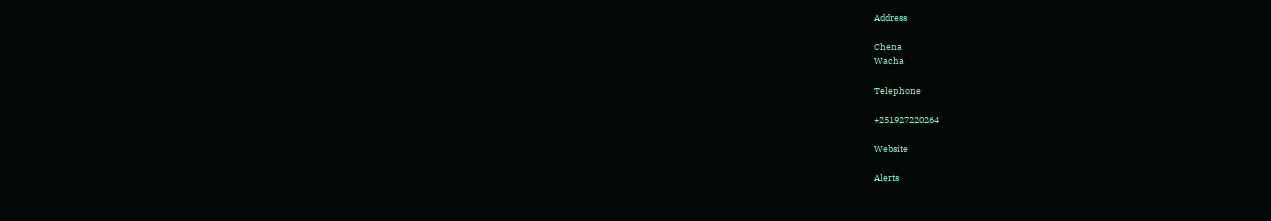Address

Chena
Wacha

Telephone

+251927220264

Website

Alerts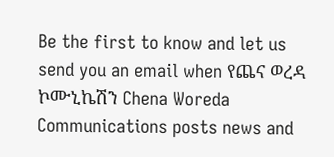Be the first to know and let us send you an email when የጨና ወረዳ ኮሙኒኬሽን Chena Woreda Communications posts news and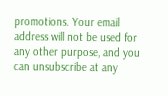promotions. Your email address will not be used for any other purpose, and you can unsubscribe at any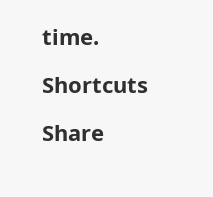time.

Shortcuts

Share